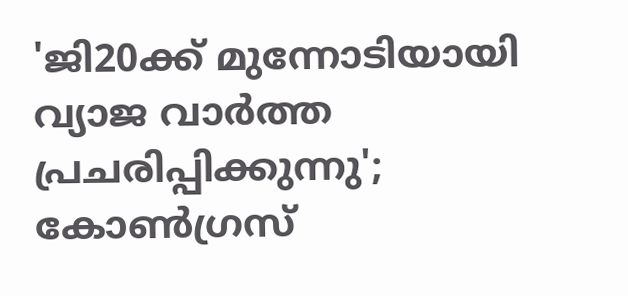'ജി20ക്ക് മുന്നോടിയായി വ്യാജ വാർത്ത പ്രചരിപ്പിക്കുന്നു'; കോൺഗ്രസ്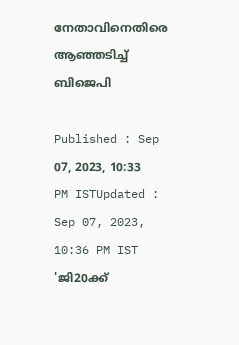നേതാവിനെതിരെ ആഞ്ഞടിച്ച് ബിജെപി

Published : Sep 07, 2023, 10:33 PM ISTUpdated : Sep 07, 2023, 10:36 PM IST
'ജി20ക്ക്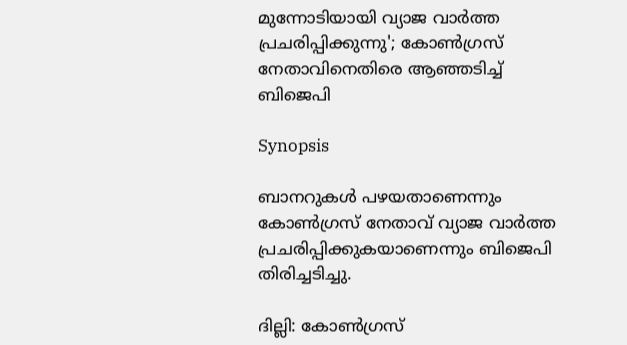മുന്നോടിയായി വ്യാജ വാർത്ത പ്രചരിപ്പിക്കുന്നു'; കോൺഗ്രസ് നേതാവിനെതിരെ ആഞ്ഞടിച്ച് ബിജെപി

Synopsis

ബാനറുകൾ പഴയതാണെന്നും കോൺഗ്രസ് നേതാവ് വ്യാജ വാർത്ത പ്രചരിപ്പിക്കുകയാണെന്നും ബിജെപി തിരിച്ചടിച്ചു.

ദില്ലി: കോൺഗ്രസ്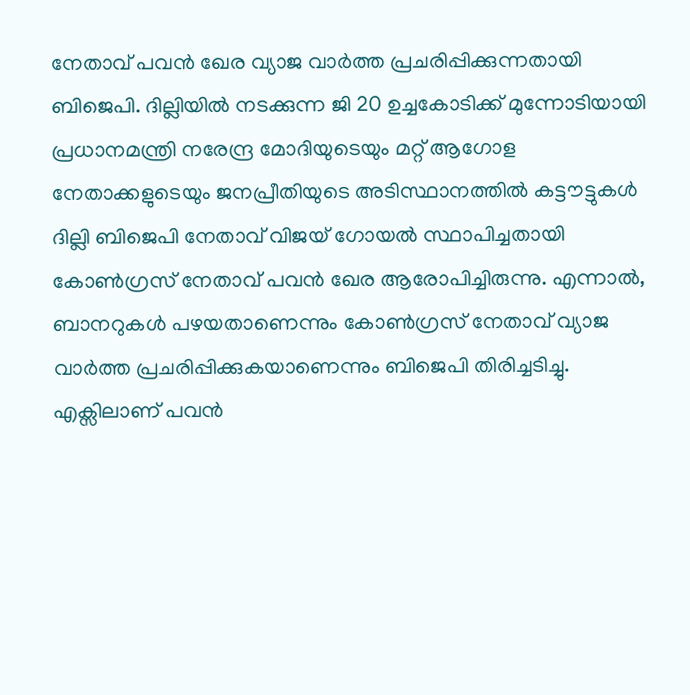നേതാവ് പവൻ ഖേര വ്യാജ വാർത്ത പ്രചരിപ്പിക്കുന്നതായി ബിജെപി. ദില്ലിയിൽ നടക്കുന്ന ജി 20 ഉച്ചകോടിക്ക് മുന്നോടിയായി പ്രധാനമന്ത്രി നരേന്ദ്ര മോദിയുടെയും മറ്റ് ആഗോള നേതാക്കളുടെയും ജനപ്രീതിയുടെ അടിസ്ഥാനത്തിൽ കട്ടൗട്ടുകൾ ദില്ലി ബിജെപി നേതാവ് വിജയ് ഗോയൽ സ്ഥാപിച്ചതായി കോൺഗ്രസ് നേതാവ് പവൻ ഖേര ആരോപിച്ചിരുന്നു. എന്നാൽ, ബാനറുകൾ പഴയതാണെന്നും കോൺഗ്രസ് നേതാവ് വ്യാജ വാർത്ത പ്രചരിപ്പിക്കുകയാണെന്നും ബിജെപി തിരിച്ചടിച്ചു. എക്സിലാണ് പവൻ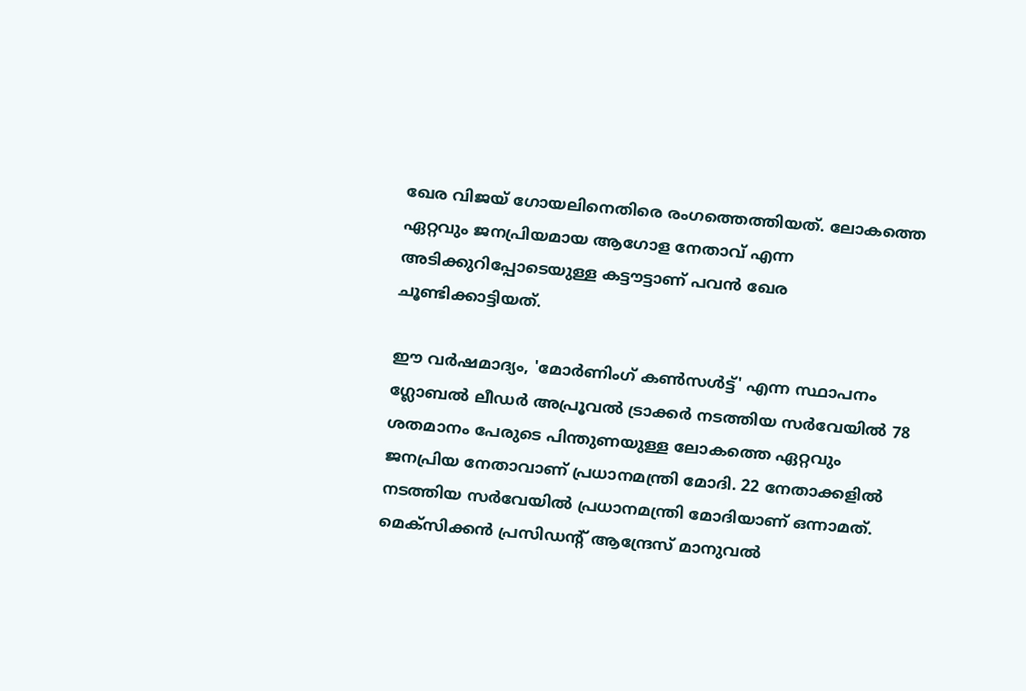ഖേര വിജയ് ഗോയലിനെതിരെ രംഗത്തെത്തിയത്. ലോകത്തെ ഏറ്റവും ജനപ്രിയമായ ആഗോള നേതാവ് എന്ന അടിക്കുറിപ്പോടെയുള്ള കട്ടൗട്ടാണ് പവൻ ഖേര ചൂണ്ടിക്കാട്ടിയത്.

ഈ വർഷമാദ്യം, 'മോർണിംഗ് കൺസൾട്ട്' എന്ന സ്ഥാപനം ഗ്ലോബൽ ലീഡർ അപ്രൂവൽ ട്രാക്കർ നടത്തിയ സർവേയിൽ 78 ശതമാനം പേരുടെ പിന്തുണയുള്ള ലോകത്തെ ഏറ്റവും ജനപ്രിയ നേതാവാണ് പ്രധാനമന്ത്രി മോദി. 22 നേതാക്കളിൽ നടത്തിയ സർവേയിൽ പ്രധാനമന്ത്രി മോദിയാണ് ഒന്നാമത്. മെക്‌സിക്കൻ പ്രസിഡന്റ് ആന്ദ്രേസ് മാനുവൽ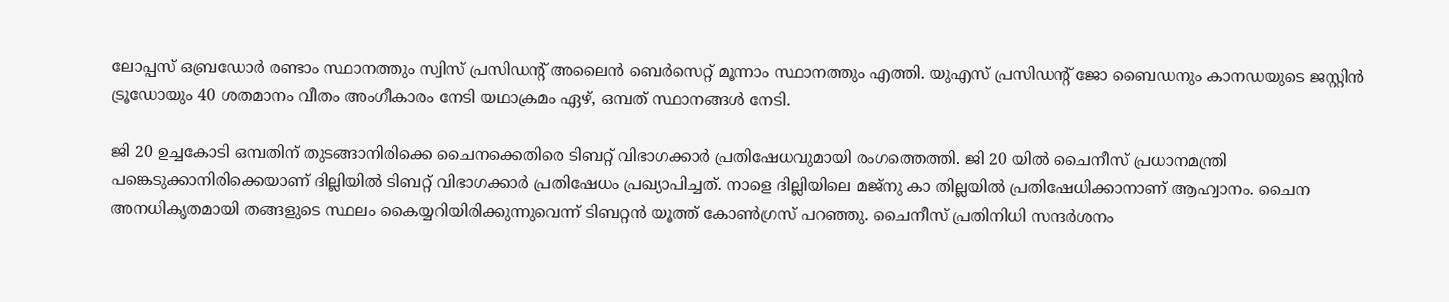ലോപ്പസ് ഒബ്രഡോർ രണ്ടാം സ്ഥാനത്തും സ്വിസ് പ്രസിഡന്റ് അലൈൻ ബെർസെറ്റ് മൂന്നാം സ്ഥാനത്തും എത്തി. യുഎസ് പ്രസിഡന്റ് ജോ ബൈഡനും കാനഡയുടെ ജസ്റ്റിൻ ട്രൂഡോയും 40 ശതമാനം വീതം അംഗീകാരം നേടി യഥാക്രമം ഏഴ്, ഒമ്പത് സ്ഥാനങ്ങൾ നേടി.

ജി 20 ഉച്ചകോടി ഒമ്പതിന് തുടങ്ങാനിരിക്കെ ചൈനക്കെതിരെ ടിബറ്റ് വിഭാഗക്കാർ പ്രതിഷേധവുമായി രംഗത്തെത്തി. ജി 20 യില്‍ ചൈനീസ് പ്രധാനമന്ത്രി പങ്കെടുക്കാനിരിക്കെയാണ് ദില്ലിയിൽ ടിബറ്റ് വിഭാഗക്കാർ പ്രതിഷേധം പ്രഖ്യാപിച്ചത്. നാളെ ദില്ലിയിലെ മജ്നു കാ തില്ലയില്‍ പ്രതിഷേധിക്കാനാണ് ആഹ്വാനം. ചൈന അനധികൃതമായി തങ്ങളുടെ സ്ഥലം കൈയ്യറിയിരിക്കുന്നുവെന്ന് ടിബറ്റൻ യൂത്ത് കോണ്‍ഗ്രസ് പറ‌ഞ്ഞു. ചൈനീസ് പ്രതിനിധി സന്ദർശനം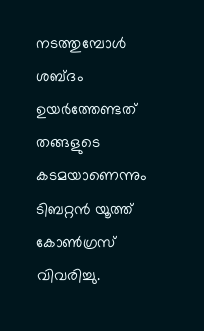നടത്തുമ്പോള്‍ ശബ്ദം ഉയര്‍ത്തേണ്ടത് തങ്ങളുടെ കടമയാണെന്നും ടിബറ്റൻ യൂത്ത് കോണ്‍ഗ്രസ് വിവരിച്ചു.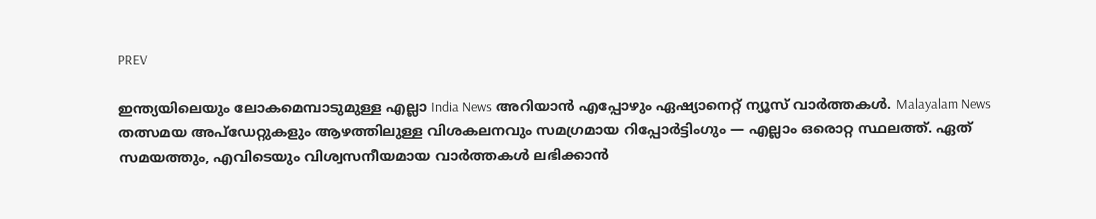PREV

ഇന്ത്യയിലെയും ലോകമെമ്പാടുമുള്ള എല്ലാ India News അറിയാൻ എപ്പോഴും ഏഷ്യാനെറ്റ് ന്യൂസ് വാർത്തകൾ. Malayalam News   തത്സമയ അപ്‌ഡേറ്റുകളും ആഴത്തിലുള്ള വിശകലനവും സമഗ്രമായ റിപ്പോർട്ടിംഗും — എല്ലാം ഒരൊറ്റ സ്ഥലത്ത്. ഏത് സമയത്തും, എവിടെയും വിശ്വസനീയമായ വാർത്തകൾ ലഭിക്കാൻ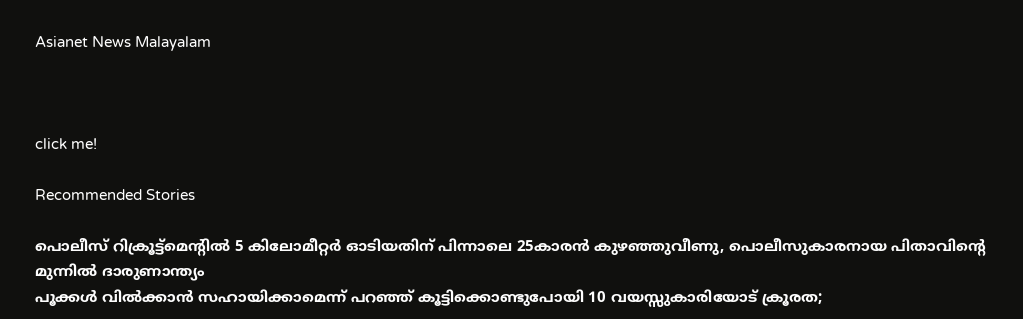Asianet News Malayalam



click me!

Recommended Stories

പൊലീസ് റിക്രൂട്ട്‌മെന്റിൽ 5 കിലോമീറ്റര്‍ ഓടിയതിന് പിന്നാലെ 25കാരൻ കുഴഞ്ഞുവീണു, പൊലീസുകാരനായ പിതാവിന്റെ മുന്നിൽ ദാരുണാന്ത്യം
പൂക്കൾ വിൽക്കാൻ സഹായിക്കാമെന്ന് പറഞ്ഞ് കൂട്ടിക്കൊണ്ടുപോയി 10 വയസ്സുകാരിയോട് ക്രൂരത;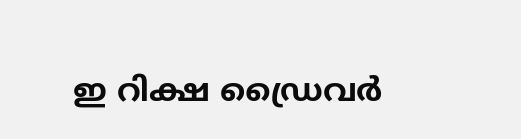ഇ റിക്ഷ ഡ്രൈവർ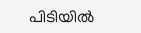പിടിയിൽ